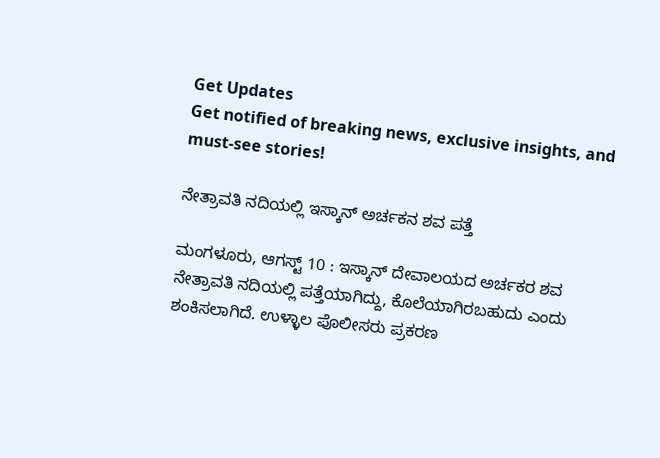Get Updates
Get notified of breaking news, exclusive insights, and must-see stories!

ನೇತ್ರಾವತಿ ನದಿಯಲ್ಲಿ ಇಸ್ಕಾನ್ ಅರ್ಚಕನ ಶವ ಪತ್ತೆ

ಮಂಗಳೂರು, ಆಗಸ್ಟ್ 10 : ಇಸ್ಕಾನ್ ದೇವಾಲಯದ ಅರ್ಚಕರ ಶವ ನೇತ್ರಾವತಿ ನದಿಯಲ್ಲಿ ಪತ್ತೆಯಾಗಿದ್ದು, ಕೊಲೆಯಾಗಿರಬಹುದು ಎಂದು ಶಂಕಿಸಲಾಗಿದೆ. ಉಳ್ಳಾಲ ಪೊಲೀಸರು ಪ್ರಕರಣ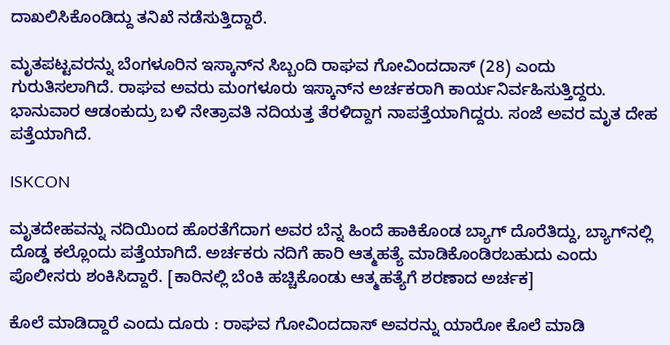ದಾಖಲಿಸಿಕೊಂಡಿದ್ದು ತನಿಖೆ ನಡೆಸುತ್ತಿದ್ದಾರೆ.

ಮೃತಪಟ್ಟವರನ್ನು ಬೆಂಗಳೂರಿನ ಇಸ್ಕಾನ್‌ನ ಸಿಬ್ಬಂದಿ ರಾಘವ ಗೋವಿಂದದಾಸ್ (28) ಎಂದು ಗುರುತಿಸಲಾಗಿದೆ. ರಾಘವ ಅವರು ಮಂಗಳೂರು ಇಸ್ಕಾನ್‌ನ ಅರ್ಚಕರಾಗಿ ಕಾರ್ಯನಿರ್ವಹಿಸುತ್ತಿದ್ದರು. ಭಾನುವಾರ ಆಡಂಕುದ್ರು ಬಳಿ ನೇತ್ರಾವತಿ ನದಿಯತ್ತ ತೆರಳಿದ್ದಾಗ ನಾಪತ್ತೆಯಾಗಿದ್ದರು. ಸಂಜೆ ಅವರ ಮೃತ ದೇಹ ಪತ್ತೆಯಾಗಿದೆ.

ISKCON

ಮೃತದೇಹವನ್ನು ನದಿಯಿಂದ ಹೊರತೆಗೆದಾಗ ಅವರ ಬೆನ್ನ ಹಿಂದೆ ಹಾಕಿಕೊಂಡ ಬ್ಯಾಗ್ ದೊರೆತಿದ್ದು, ಬ್ಯಾಗ್‌ನಲ್ಲಿ ದೊಡ್ಡ ಕಲ್ಲೊಂದು ಪತ್ತೆಯಾಗಿದೆ. ಅರ್ಚಕರು ನದಿಗೆ ಹಾರಿ ಆತ್ಮಹತ್ಯೆ ಮಾಡಿಕೊಂಡಿರಬಹುದು ಎಂದು ಪೊಲೀಸರು ಶಂಕಿಸಿದ್ದಾರೆ. [ಕಾರಿನಲ್ಲಿ ಬೆಂಕಿ ಹಚ್ಚಿಕೊಂಡು ಆತ್ಮಹತ್ಯೆಗೆ ಶರಣಾದ ಅರ್ಚಕ]

ಕೊಲೆ ಮಾಡಿದ್ದಾರೆ ಎಂದು ದೂರು : ರಾಘವ ಗೋವಿಂದದಾಸ್ ಅವರನ್ನು ಯಾರೋ ಕೊಲೆ ಮಾಡಿ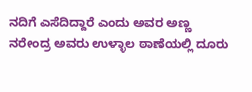ನದಿಗೆ ಎಸೆದಿದ್ದಾರೆ ಎಂದು ಅವರ ಅಣ್ಣ ನರೇಂದ್ರ ಅವರು ಉಳ್ಳಾಲ ಠಾಣೆಯಲ್ಲಿ ದೂರು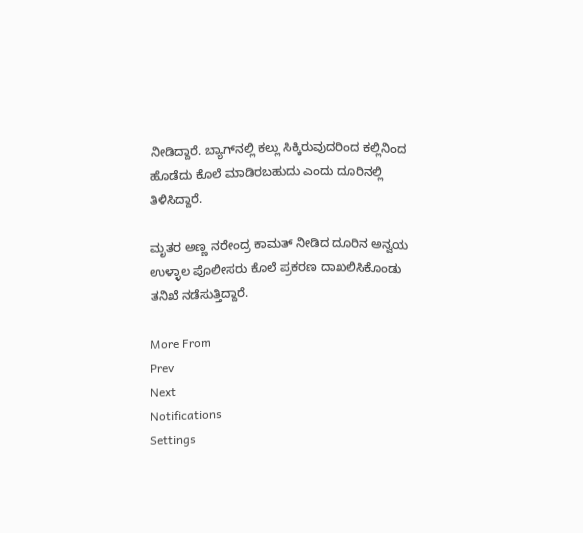ನೀಡಿದ್ದಾರೆ. ಬ್ಯಾಗ್‌ನಲ್ಲಿ ಕಲ್ಲು ಸಿಕ್ಕಿರುವುದರಿಂದ ಕಲ್ಲಿನಿಂದ ಹೊಡೆದು ಕೊಲೆ ಮಾಡಿರಬಹುದು ಎಂದು ದೂರಿನಲ್ಲಿ ತಿಳಿಸಿದ್ದಾರೆ.

ಮೃತರ ಅಣ್ಣ ನರೇಂದ್ರ ಕಾಮತ್ ನೀಡಿದ ದೂರಿನ ಅನ್ವಯ ಉಳ್ಳಾಲ ಪೊಲೀಸರು ಕೊಲೆ ಪ್ರಕರಣ ದಾಖಲಿಸಿಕೊಂಡು ತನಿಖೆ ನಡೆಸುತ್ತಿದ್ದಾರೆ.

More From
Prev
Next
Notifications
Settings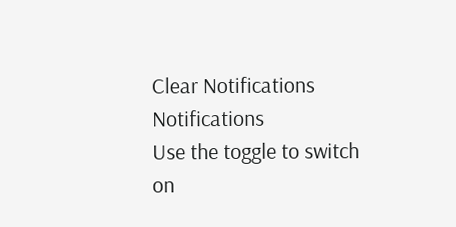Clear Notifications
Notifications
Use the toggle to switch on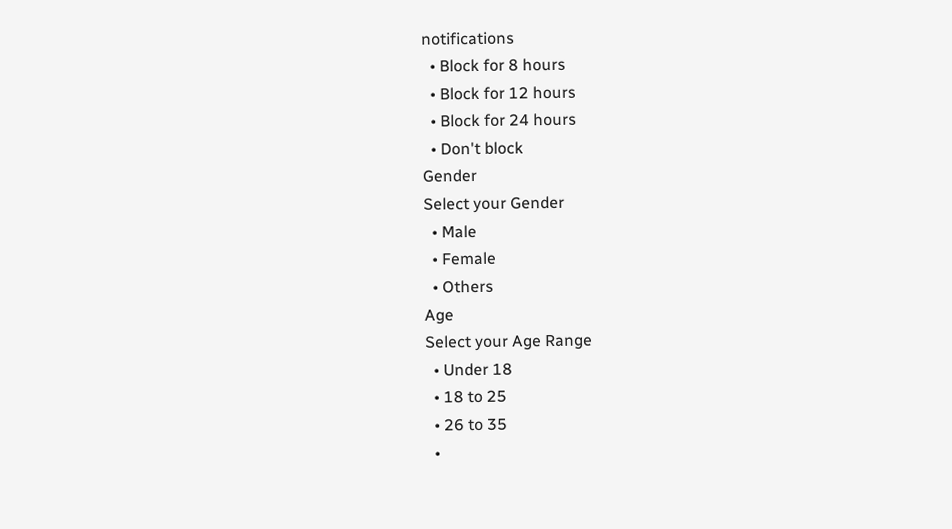notifications
  • Block for 8 hours
  • Block for 12 hours
  • Block for 24 hours
  • Don't block
Gender
Select your Gender
  • Male
  • Female
  • Others
Age
Select your Age Range
  • Under 18
  • 18 to 25
  • 26 to 35
  •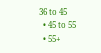36 to 45
  • 45 to 55
  • 55+